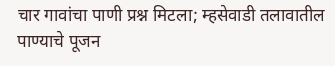चार गावांचा पाणी प्रश्न मिटला; म्हसेवाडी तलावातील पाण्याचे पूजन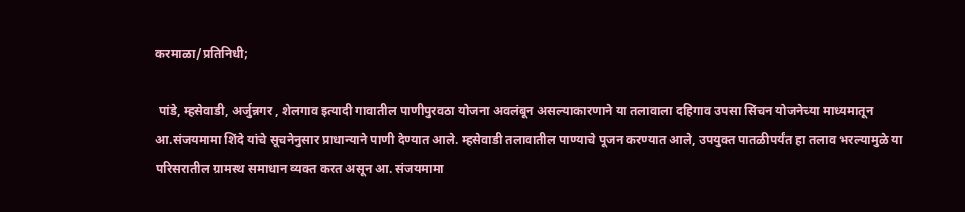करमाळा/प्रतिनिधी;

 पांडे, म्हसेवाडी, अर्जुन्नगर , शेलगाव इत्यादी गावातील पाणीपुरवठा योजना अवलंबून असल्याकारणाने या तलावाला दहिगाव उपसा सिंचन योजनेच्या माध्यमातून आ.संजयमामा शिंदे यांचे सूचनेनुसार प्राधान्याने पाणी देण्यात आले. म्हसेवाडी तलावातील पाण्याचे पूजन करण्यात आले, उपयुक्त पातळीपर्यंत हा तलाव भरल्यामुळे या परिसरातील ग्रामस्थ समाधान व्यक्त करत असून आ. संजयमामा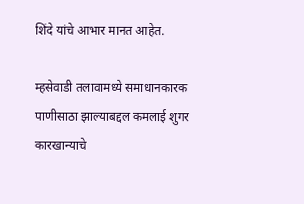शिंदे यांचे आभार मानत आहेत.

म्हसेवाडी तलावामध्ये समाधानकारक पाणीसाठा झाल्याबद्दल कमलाई शुगर कारखान्याचे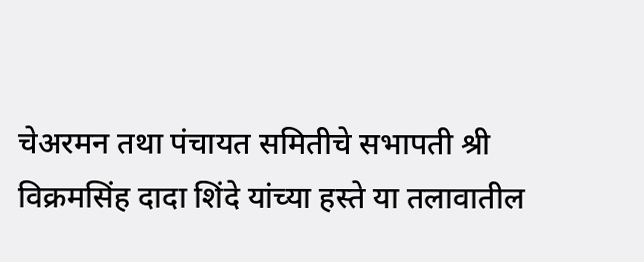चेअरमन तथा पंचायत समितीचे सभापती श्री विक्रमसिंह दादा शिंदे यांच्या हस्ते या तलावातील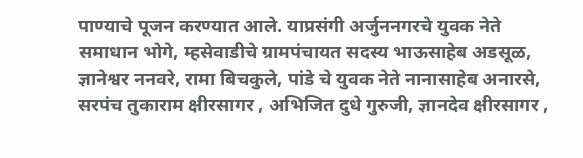पाण्याचे पूजन करण्यात आले. याप्रसंगी अर्जुननगरचे युवक नेते समाधान भोगे, म्हसेवाडीचे ग्रामपंचायत सदस्य भाऊसाहेब अडसूळ, ज्ञानेश्वर ननवरे, रामा बिचकुले, पांडे चे युवक नेते नानासाहेब अनारसे, सरपंच तुकाराम क्षीरसागर , अभिजित दुधे गुरुजी, ज्ञानदेव क्षीरसागर ,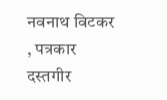नवनाथ विटकर , पत्रकार दस्तगीर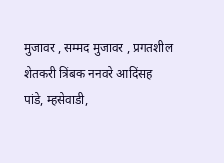मुजावर , सम्मद मुजावर , प्रगतशील शेतकरी त्रिंबक ननवरे आदिंसह पांडे, म्हसेवाडी,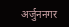अर्जुननगर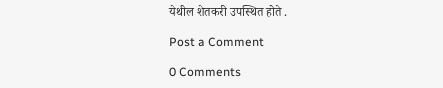येथील शेतकरी उपस्थित होते .

Post a Comment

0 Comments